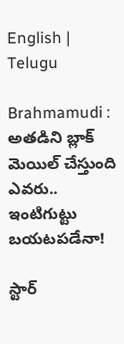English | Telugu

Brahmamudi : అతడిని బ్లాక్ మెయిల్ చేస్తుంది ఎవరు.. ఇంటిగుట్టు బయటపడేనా!

స్టార్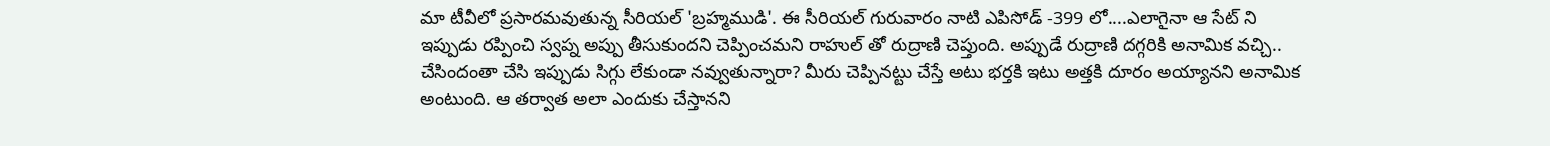మా టీవీలో ప్రసారమవుతున్న సీరియల్ 'బ్రహ్మముడి'. ఈ సీరియల్ గురువారం నాటి ఎపిసోడ్ -399 లో....ఎలాగైనా ఆ సేట్ ని ఇప్పుడు రప్పించి స్వప్న అప్పు తీసుకుందని చెప్పించమని రాహుల్ తో రుద్రాణి చెప్తుంది. అప్పుడే రుద్రాణి దగ్గరికి అనామిక వచ్చి.. చేసిందంతా చేసి ఇప్పుడు సిగ్గు లేకుండా నవ్వుతున్నారా? మీరు చెప్పినట్టు చేస్తే అటు భర్తకి ఇటు అత్తకి దూరం అయ్యానని అనామిక అంటుంది. ఆ తర్వాత అలా ఎందుకు చేస్తానని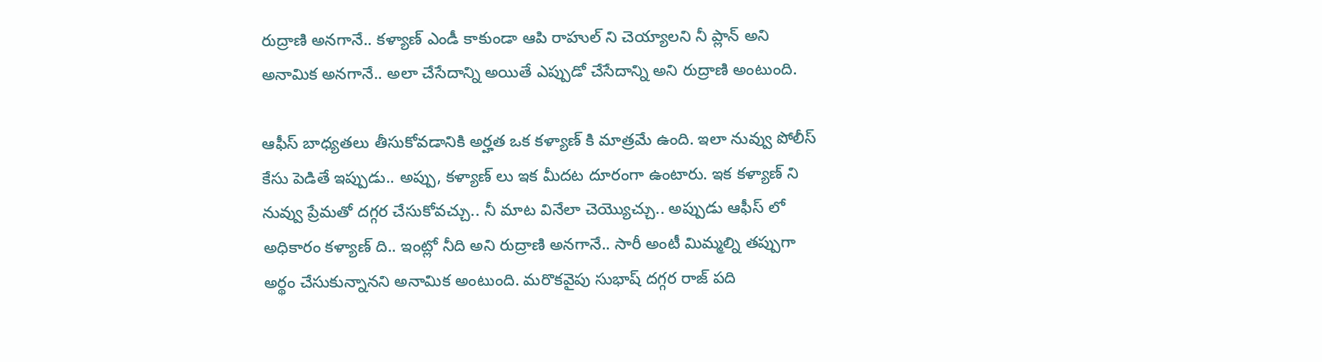రుద్రాణి అనగానే.. కళ్యాణ్ ఎండీ కాకుండా ఆపి రాహుల్ ని చెయ్యాలని నీ ప్లాన్ అని అనామిక అనగానే.. అలా చేసేదాన్ని అయితే ఎప్పుడో చేసేదాన్ని అని రుద్రాణి అంటుంది.

ఆఫీస్ బాధ్యతలు తీసుకోవడానికి అర్హత ఒక కళ్యాణ్ కి మాత్రమే ఉంది. ఇలా నువ్వు పోలీస్ కేసు పెడితే ఇప్పుడు.. అప్పు, కళ్యాణ్ లు ఇక మీదట దూరంగా ఉంటారు. ఇక కళ్యాణ్ ని నువ్వు ప్రేమతో దగ్గర చేసుకోవచ్చు.. నీ మాట వినేలా చెయ్యొచ్చు.. అప్పుడు ఆఫీస్ లో అధికారం కళ్యాణ్ ది.. ఇంట్లో నీది అని రుద్రాణి అనగానే.. సారీ అంటీ మిమ్మల్ని తప్పుగా అర్థం చేసుకున్నానని అనామిక అంటుంది. మరొకవైపు సుభాష్ దగ్గర రాజ్ పది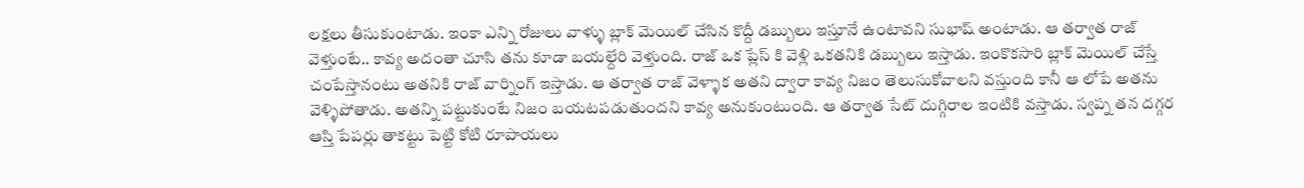లక్షలు తీసుకుంటాడు. ఇంకా ఎన్ని రోజులు వాళ్ళు బ్లాక్ మెయిల్ చేసిన కొద్దీ డబ్బులు ఇస్తూనే ఉంటావని సుభాష్ అంటాడు. ఆ తర్వాత రాజ్ వెళ్తుంటే.. కావ్య అదంతా చూసి తను కూడా బయల్దేరి వెళ్తుంది. రాజ్ ఒక ప్లేస్ కి వెళ్లి ఒకతనికి డబ్బులు ఇస్తాడు. ఇంకొకసారి బ్లాక్ మెయిల్ చేస్తే చంపేస్తానంటు అతనికి రాజ్ వార్నింగ్ ఇస్తాడు. ఆ తర్వాత రాజ్ వెళ్ళాక అతని ద్వారా కావ్య నిజం తెలుసుకోవాలని వస్తుంది కానీ ఆ లోపే అతను వెళ్ళిపోతాడు. అతన్ని పట్టుకుంటే నిజం బయటపడుతుందని కావ్య అనుకుంటుంది. ఆ తర్వాత సేట్ దుగ్గిరాల ఇంటికి వస్తాడు. స్వప్న తన దగ్గర ఆస్తి పేపర్లు తాకట్టు పెట్టి కోటి రూపాయలు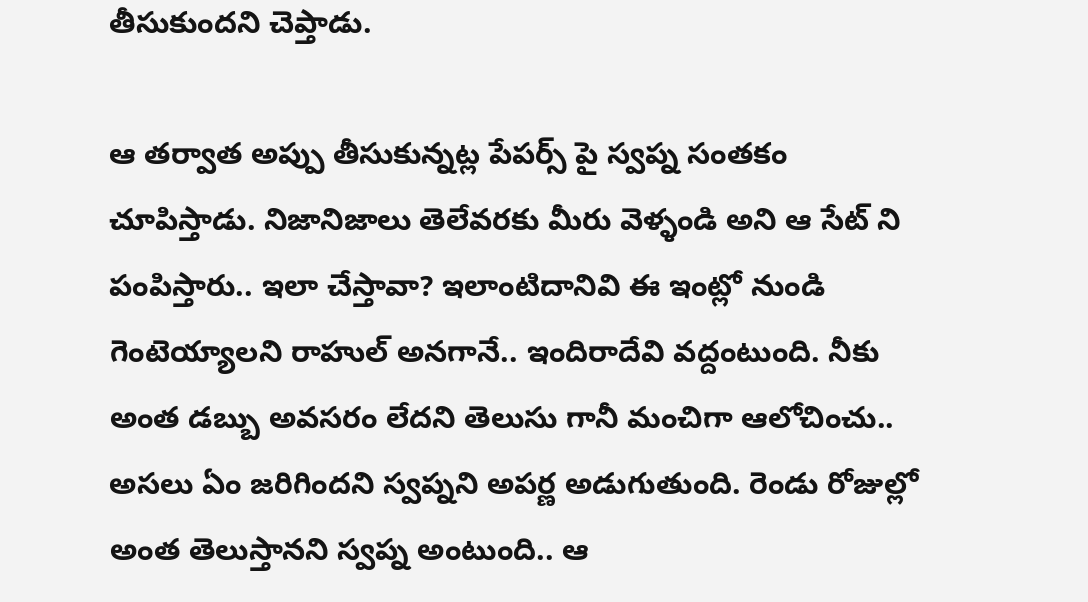తీసుకుందని చెప్తాడు.

ఆ తర్వాత అప్పు తీసుకున్నట్ల పేపర్స్ పై స్వప్న సంతకం చూపిస్తాడు. నిజానిజాలు తెలేవరకు మీరు వెళ్ళండి అని ఆ సేట్ ని పంపిస్తారు.. ఇలా చేస్తావా? ఇలాంటిదానివి ఈ ఇంట్లో నుండి గెంటెయ్యాలని రాహుల్ అనగానే.. ఇందిరాదేవి వద్దంటుంది. నీకు అంత డబ్బు అవసరం లేదని తెలుసు గానీ మంచిగా ఆలోచించు.. అసలు ఏం జరిగిందని స్వప్నని అపర్ణ అడుగుతుంది. రెండు రోజుల్లో అంత తెలుస్తానని స్వప్న అంటుంది.. ఆ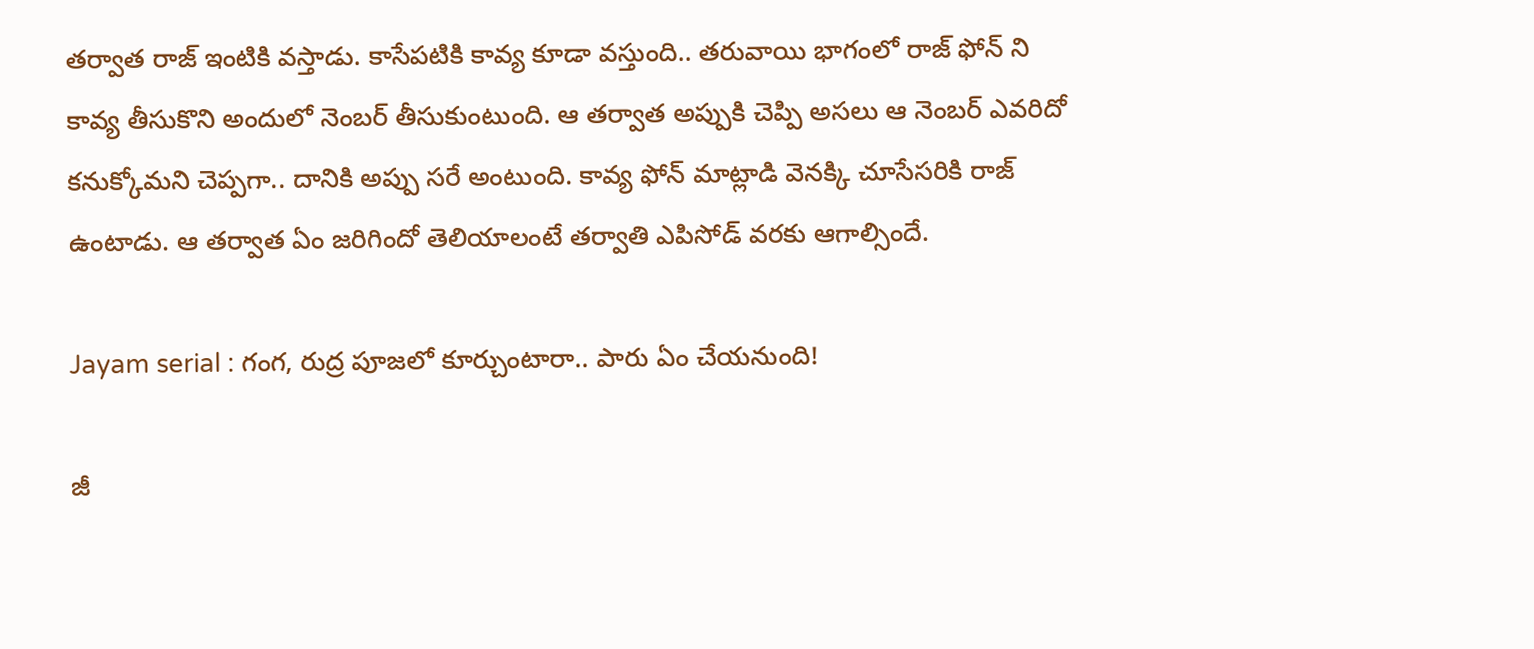తర్వాత రాజ్ ఇంటికి వస్తాడు. కాసేపటికి కావ్య కూడా వస్తుంది.. తరువాయి భాగంలో రాజ్ ఫోన్ ని కావ్య తీసుకొని అందులో నెంబర్ తీసుకుంటుంది. ఆ తర్వాత అప్పుకి చెప్పి అసలు ఆ నెంబర్ ఎవరిదో కనుక్కోమని చెప్పగా.. దానికి అప్పు సరే అంటుంది. కావ్య ఫోన్ మాట్లాడి వెనక్కి చూసేసరికి రాజ్ ఉంటాడు. ఆ తర్వాత ఏం జరిగిందో తెలియాలంటే తర్వాతి ఎపిసోడ్ వరకు ఆగాల్సిందే.

Jayam serial : గంగ, రుద్ర పూజలో కూర్చుంటారా.. పారు ఏం చేయనుంది!

జీ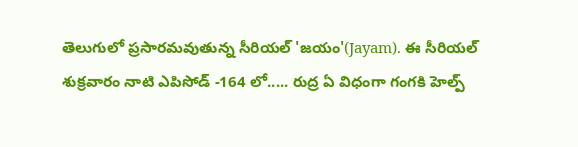తెలుగులో ప్రసారమవుతున్న సీరియల్ 'జయం'(Jayam). ఈ సీరియల్ శుక్రవారం నాటి ఎపిసోడ్ -164 లో..... రుద్ర ఏ విధంగా గంగకి హెల్ప్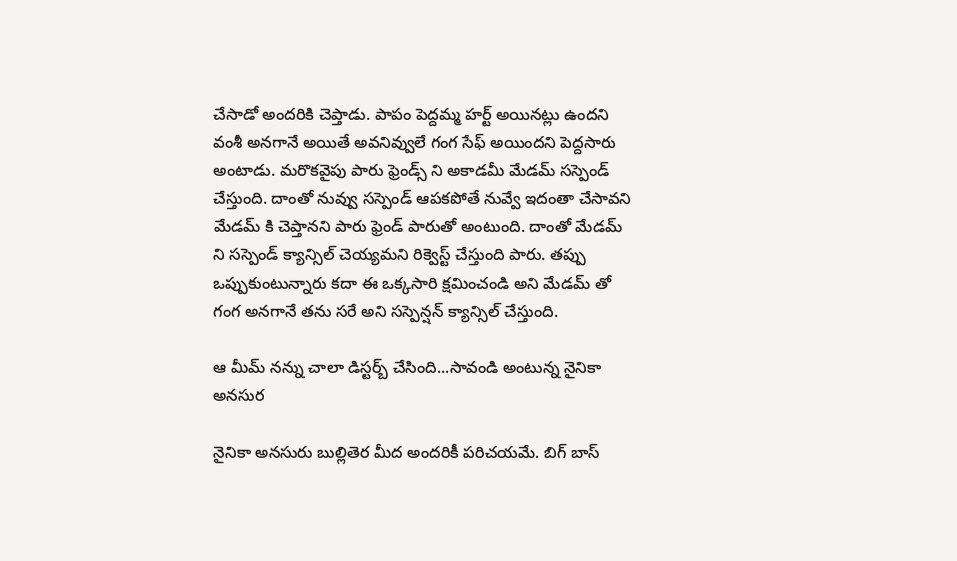చేసాడో అందరికి చెప్తాడు. పాపం పెద్దమ్మ హర్ట్ అయినట్లు ఉందని వంశీ అనగానే అయితే అవనివ్వులే గంగ సేఫ్ అయిందని పెద్దసారు అంటాడు. మరొకవైపు పారు ఫ్రెండ్స్ ని అకాడమీ మేడమ్ సస్పెండ్ చేస్తుంది. దాంతో నువ్వు సస్పెండ్ ఆపకపోతే నువ్వే ఇదంతా చేసావని మేడమ్ కి చెప్తానని పారు ఫ్రెండ్ పారుతో అంటుంది. దాంతో మేడమ్ ని సస్పెండ్ క్యాన్సిల్ చెయ్యమని రిక్వెస్ట్ చేస్తుంది పారు. తప్పు ఒప్పుకుంటున్నారు కదా ఈ ఒక్కసారి క్షమించండి అని మేడమ్ తో గంగ అనగానే తను సరే అని సస్పెన్షన్ క్యాన్సిల్ చేస్తుంది.

ఆ మీమ్ నన్ను చాలా డిస్టర్బ్ చేసింది...సావండి అంటున్న నైనికా అనసుర

నైనికా అనసురు బుల్లితెర మీద అందరికీ పరిచయమే. బిగ్ బాస్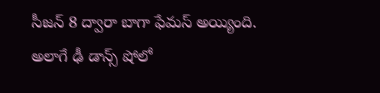సీజన్ 8 ద్వారా బాగా ఫేమస్ అయ్యింది. అలాగే ఢీ డాన్స్ షోలో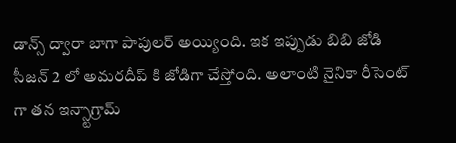డాన్స్ ద్వారా బాగా పాపులర్ అయ్యింది. ఇక ఇప్పుడు బిబి జోడి సీజన్ 2 లో అమరదీప్ కి జోడిగా చేస్తోంది. అలాంటి నైనికా రీసెంట్ గా తన ఇన్స్టాగ్రామ్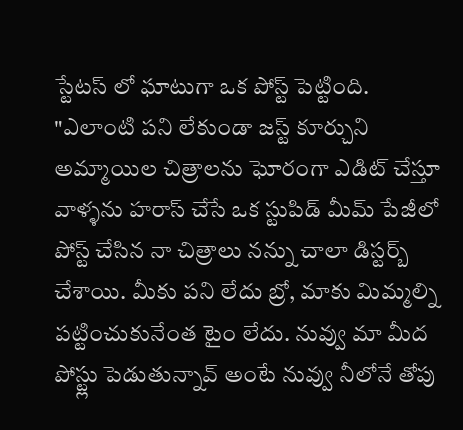స్టేటస్ లో ఘాటుగా ఒక పోస్ట్ పెట్టింది. "ఎలాంటి పని లేకుండా జస్ట్ కూర్చుని అమ్మాయిల చిత్రాలను ఘోరంగా ఎడిట్ చేస్తూ వాళ్ళను హరాస్ చేసే ఒక స్టుపిడ్ మీమ్ పేజీలో పోస్ట్ చేసిన నా చిత్రాలు నన్ను చాలా డిస్టర్బ్ చేశాయి. మీకు పని లేదు బ్రో, మాకు మిమ్మల్ని పట్టించుకునేంత టైం లేదు. నువ్వు మా మీద పోస్ట్లు పెడుతున్నావ్ అంటే నువ్వు నీలోనే తోపు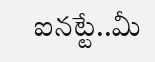ఐనట్టే..మీ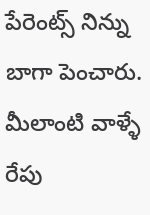పేరెంట్స్ నిన్ను బాగా పెంచారు. మీలాంటి వాళ్ళే రేపు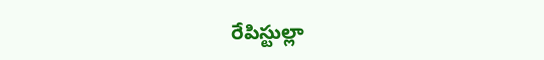రేపిస్టుల్లా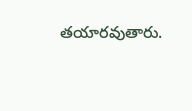తయారవుతారు.